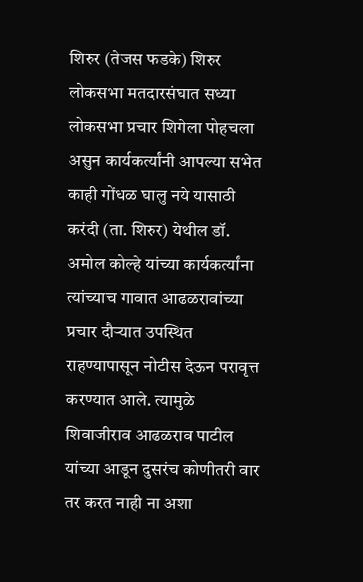शिरुर (तेजस फडके) शिरुर लोकसभा मतदारसंघात सध्या लोकसभा प्रचार शिगेला पोहचला असुन कार्यकर्त्यांनी आपल्या सभेत काही गोंधळ घालु नये यासाठी करंदी (ता. शिरुर) येथील डॉ. अमोल कोल्हे यांच्या कार्यकर्त्यांना त्यांच्याच गावात आढळरावांच्या प्रचार दौऱ्यात उपस्थित राहण्यापासून नोटीस देऊन परावृत्त करण्यात आले. त्यामुळे शिवाजीराव आढळराव पाटील यांच्या आडून दुसरंच कोणीतरी वार तर करत नाही ना अशा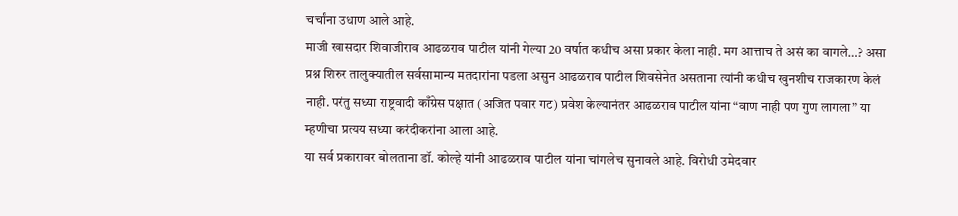चर्चांना उधाण आले आहे.
माजी खासदार शिवाजीराव आढळराव पाटील यांनी गेल्या 20 वर्षात कधीच असा प्रकार केला नाही. मग आत्ताच ते असं का वागले…? असा प्रश्न शिरुर तालुक्यातील सर्वसामान्य मतदारांना पडला असुन आढळराव पाटील शिवसेनेत असताना त्यांनी कधीच खुनशीच राजकारण केलं नाही. परंतु सध्या राष्ट्रवादी काँग्रेस पक्षात (अजित पवार गट) प्रवेश केल्यानंतर आढळराव पाटील यांना “वाण नाही पण गुण लागला” या म्हणीचा प्रत्यय सध्या करंदीकरांना आला आहे.
या सर्व प्रकारावर बोलताना डॉ. कोल्हे यांनी आढळराव पाटील यांना चांगलेच सुनावले आहे. विरोधी उमेदवार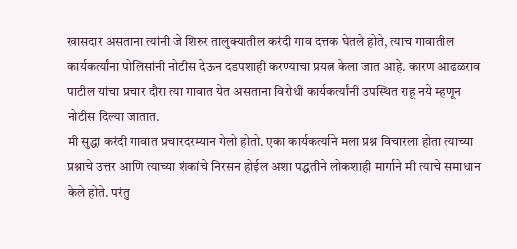खासदार असताना त्यांनी जे शिरुर तालुक्यातील करंदी गाव दत्तक घेतले होते, त्याच गावातील कार्यकर्त्यांना पोलिसांनी नोटीस देऊन दडपशाही करण्याचा प्रयत्न केला जात आहे. कारण आढळराव पाटील यांचा प्रचार दौरा त्या गावात येत असताना विरोधी कार्यकर्त्यांनी उपस्थित राहू नये म्हणून नोटीस दिल्या जातात.
मी सुद्धा करंदी गावात प्रचारदरम्यान गेलो होतो. एका कार्यकर्त्याने मला प्रश्न विचारला होता त्याच्या प्रश्नाचे उत्तर आणि त्याच्या शंकांचे निरसन होईल अशा पद्धतीने लोकशाही मार्गाने मी त्याचे समाधान केले होते. परंतु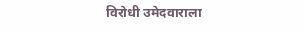विरोधी उमेदवाराला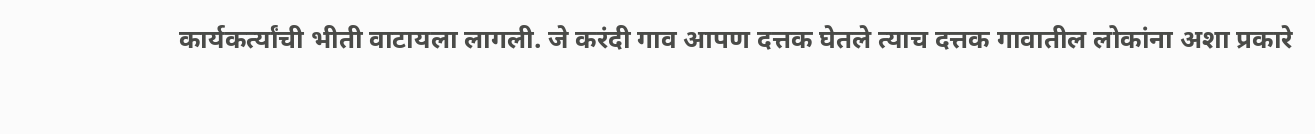कार्यकर्त्यांची भीती वाटायला लागली. जे करंदी गाव आपण दत्तक घेतले त्याच दत्तक गावातील लोकांना अशा प्रकारे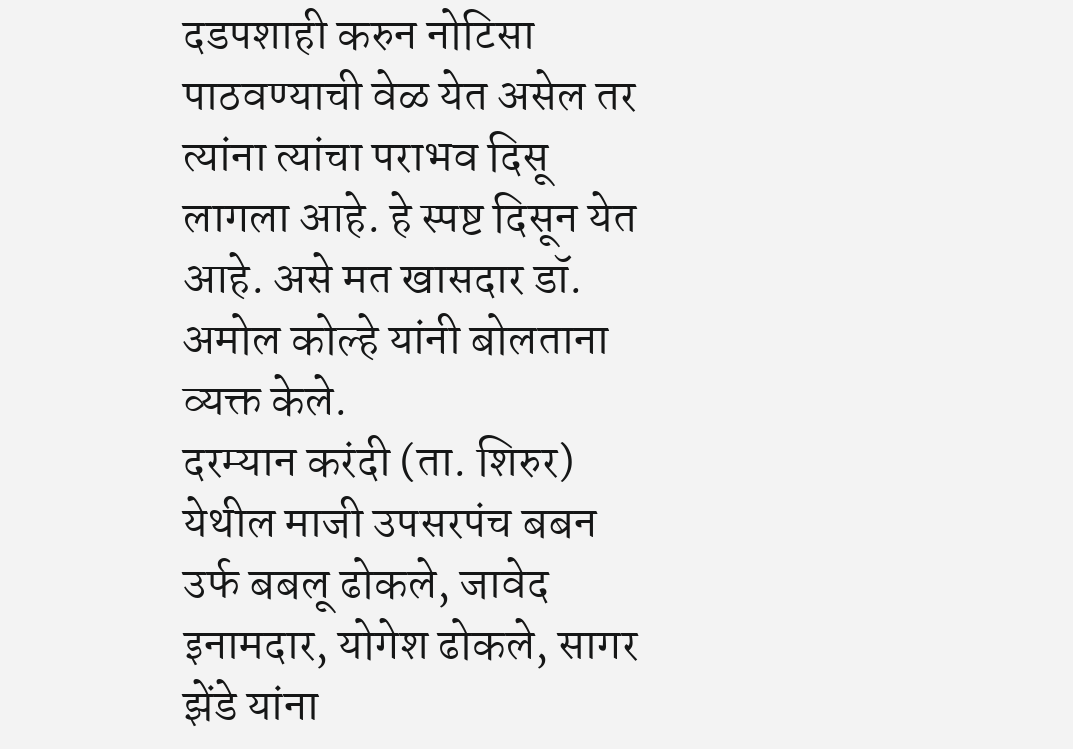दडपशाही करुन नोटिसा पाठवण्याची वेळ येत असेल तर त्यांना त्यांचा पराभव दिसू लागला आहे. हे स्पष्ट दिसून येत आहे. असे मत खासदार डॉ. अमोल कोल्हे यांनी बोलताना व्यक्त केले.
दरम्यान करंदी (ता. शिरुर) येथील माजी उपसरपंच बबन उर्फ बबलू ढोकले, जावेद इनामदार, योगेश ढोकले, सागर झेंडे यांना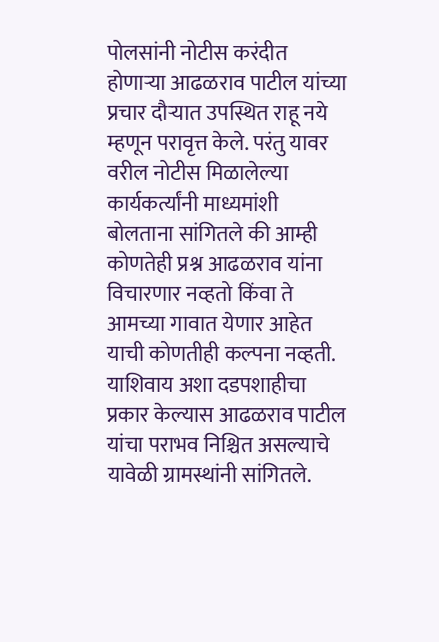पोलसांनी नोटीस करंदीत होणाऱ्या आढळराव पाटील यांच्या प्रचार दौऱ्यात उपस्थित राहू नये म्हणून परावृत्त केले. परंतु यावर वरील नोटीस मिळालेल्या कार्यकर्त्यांनी माध्यमांशी बोलताना सांगितले की आम्ही कोणतेही प्रश्न आढळराव यांना विचारणार नव्हतो किंवा ते आमच्या गावात येणार आहेत याची कोणतीही कल्पना नव्हती. याशिवाय अशा दडपशाहीचा प्रकार केल्यास आढळराव पाटील यांचा पराभव निश्चित असल्याचे यावेळी ग्रामस्थांनी सांगितले.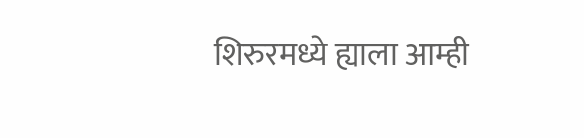शिरुरमध्ये ह्याला आम्ही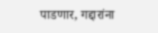पाडणार, गद्दारांना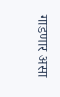गाडणार असा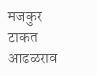मजकुर टाकत आढळराव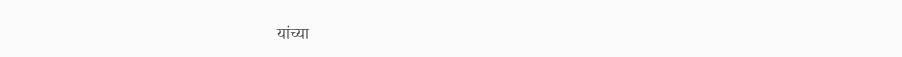यांच्या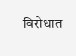विरोधात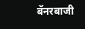बॅनरबाजी